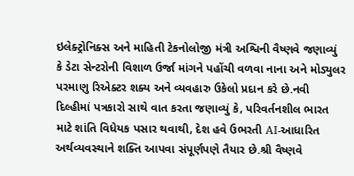ઇલેક્ટ્રોનિક્સ અને માહિતી ટેકનોલોજી મંત્રી અશ્વિની વૈષ્ણવે જણાવ્યું કે ડેટા સેન્ટરોની વિશાળ ઉર્જા માંગને પહોંચી વળવા નાના અને મોડ્યુલર પરમાણુ રિએક્ટર શક્ય અને વ્યવહારુ ઉકેલો પ્રદાન કરે છે.નવી દિલ્હીમાં પત્રકારો સાથે વાત કરતા જણાવ્યું કે, પરિવર્તનશીલ ભારત માટે શાંતિ વિધેયક પસાર થવાથી, દેશ હવે ઉભરતી AI-આધારિત અર્થવ્યવસ્થાને શક્તિ આપવા સંપૂર્ણપણે તૈયાર છે.શ્રી વૈષ્ણવે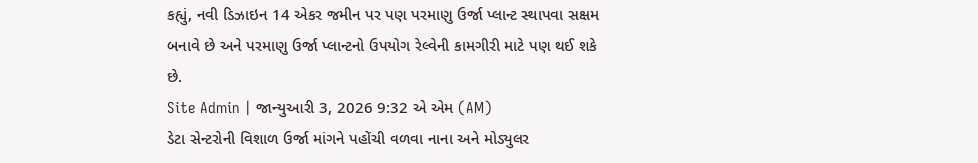કહ્યું, નવી ડિઝાઇન 14 એકર જમીન પર પણ પરમાણુ ઉર્જા પ્લાન્ટ સ્થાપવા સક્ષમ બનાવે છે અને પરમાણુ ઉર્જા પ્લાન્ટનો ઉપયોગ રેલ્વેની કામગીરી માટે પણ થઈ શકે છે.
Site Admin | જાન્યુઆરી 3, 2026 9:32 એ એમ (AM)
ડેટા સેન્ટરોની વિશાળ ઉર્જા માંગને પહોંચી વળવા નાના અને મોડ્યુલર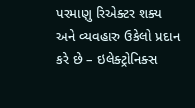પરમાણુ રિએક્ટર શક્ય અને વ્યવહારુ ઉકેલો પ્રદાન કરે છે – ઇલેક્ટ્રોનિક્સ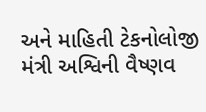અને માહિતી ટેકનોલોજી મંત્રી અશ્વિની વૈષ્ણવ